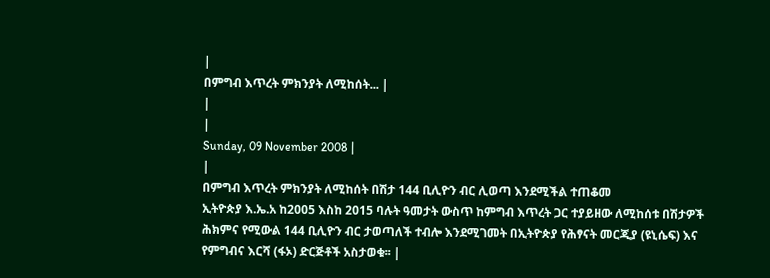|
በምግብ እጥረት ምክንያት ለሚከሰት... |
|
|
Sunday, 09 November 2008 |
|
በምግብ እጥረት ምክንያት ለሚከሰት በሽታ 144 ቢሊዮን ብር ሊወጣ እንደሚችል ተጠቆመ
ኢትዮጵያ እ.ኤ.አ ከ2005 እስከ 2015 ባሉት ዓመታት ውስጥ ከምግብ እጥረት ጋር ተያይዘው ለሚከሰቱ በሽታዎች ሕክምና የሚውል 144 ቢሊዮን ብር ታወጣለች ተብሎ እንደሚገመት በኢትዮጵያ የሕፃናት መርጂያ (ዩኒሴፍ) እና የምግብና እርሻ (ፋኦ) ድርጅቶች አስታወቁ፡፡ |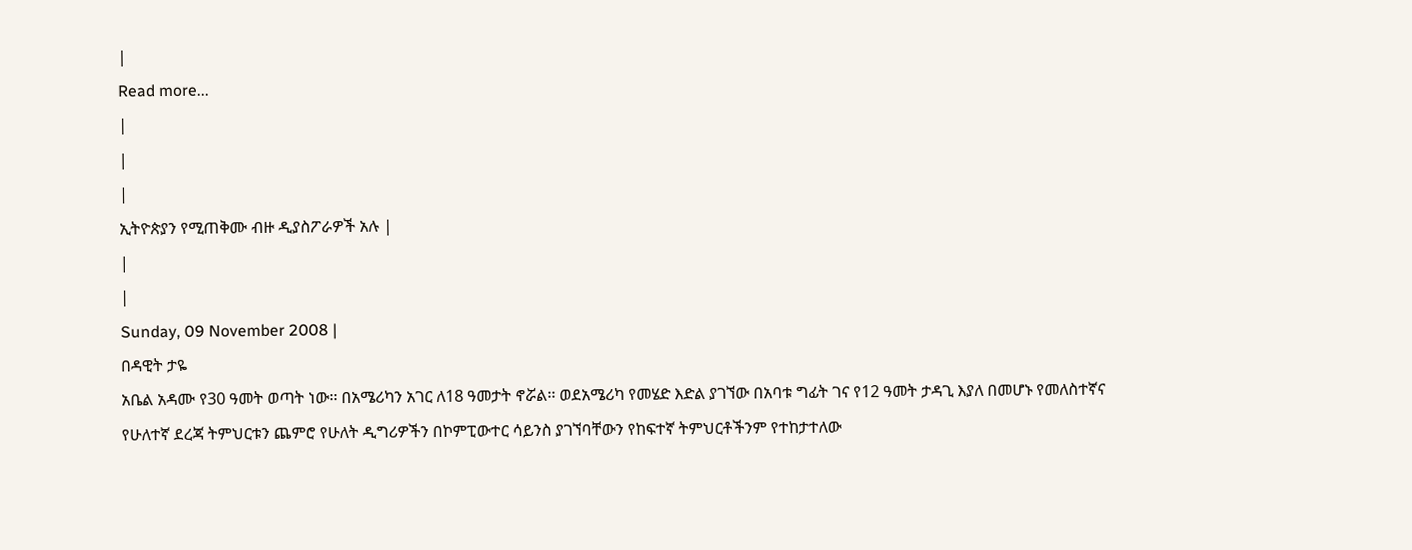|
Read more...
|
|
|
ኢትዮጵያን የሚጠቅሙ ብዙ ዲያስፖራዎች አሉ |
|
|
Sunday, 09 November 2008 |
በዳዊት ታዬ
አቤል አዳሙ የ30 ዓመት ወጣት ነው፡፡ በአሜሪካን አገር ለ18 ዓመታት ኖሯል፡፡ ወደአሜሪካ የመሄድ እድል ያገኘው በአባቱ ግፊት ገና የ12 ዓመት ታዳጊ እያለ በመሆኑ የመለስተኛና የሁለተኛ ደረጃ ትምህርቱን ጨምሮ የሁለት ዲግሪዎችን በኮምፒውተር ሳይንስ ያገኘባቸውን የከፍተኛ ትምህርቶችንም የተከታተለው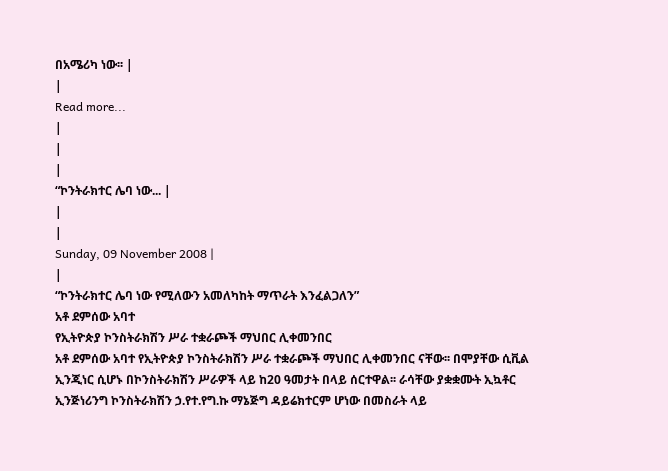በአሜሪካ ነው፡፡ |
|
Read more...
|
|
|
“ኮንትራክተር ሌባ ነው... |
|
|
Sunday, 09 November 2008 |
|
“ኮንትራክተር ሌባ ነው የሚለውን አመለካከት ማጥራት እንፈልጋለን”
አቶ ደምሰው አባተ
የኢትዮጵያ ኮንስትራክሽን ሥራ ተቋራጮች ማህበር ሊቀመንበር
አቶ ደምሰው አባተ የኢትዮጵያ ኮንስትራክሽን ሥራ ተቋራጮች ማህበር ሊቀመንበር ናቸው፡፡ በሞያቸው ሲቪል ኢንጂነር ሲሆኑ በኮንስትራክሽን ሥራዎች ላይ ከ20 ዓመታት በላይ ሰርተዋል፡፡ ራሳቸው ያቋቋሙት ኢኳቶር ኢንጅነሪንግ ኮንስትራክሽን ኃ.የተ.የግ.ኩ ማኔጅግ ዳይሬክተርም ሆነው በመስራት ላይ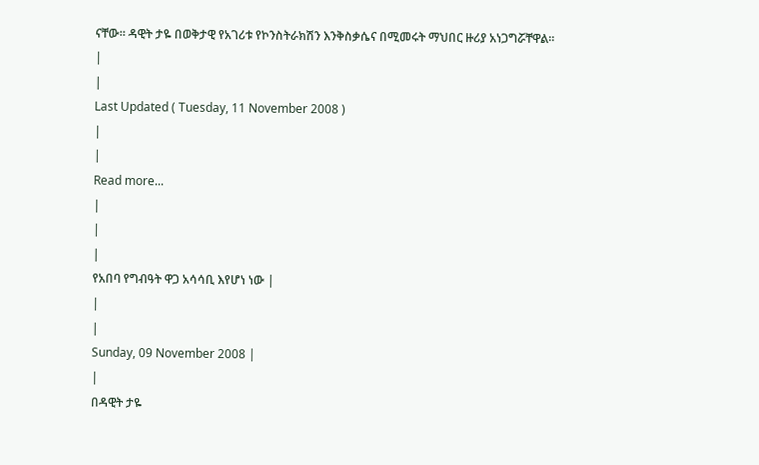ናቸው፡፡ ዳዊት ታዬ በወቅታዊ የአገሪቱ የኮንስትራክሽን እንቅስቃሴና በሚመሩት ማህበር ዙሪያ አነጋግሯቸዋል፡፡
|
|
Last Updated ( Tuesday, 11 November 2008 )
|
|
Read more...
|
|
|
የአበባ የግብዓት ዋጋ አሳሳቢ እየሆነ ነው |
|
|
Sunday, 09 November 2008 |
|
በዳዊት ታዬ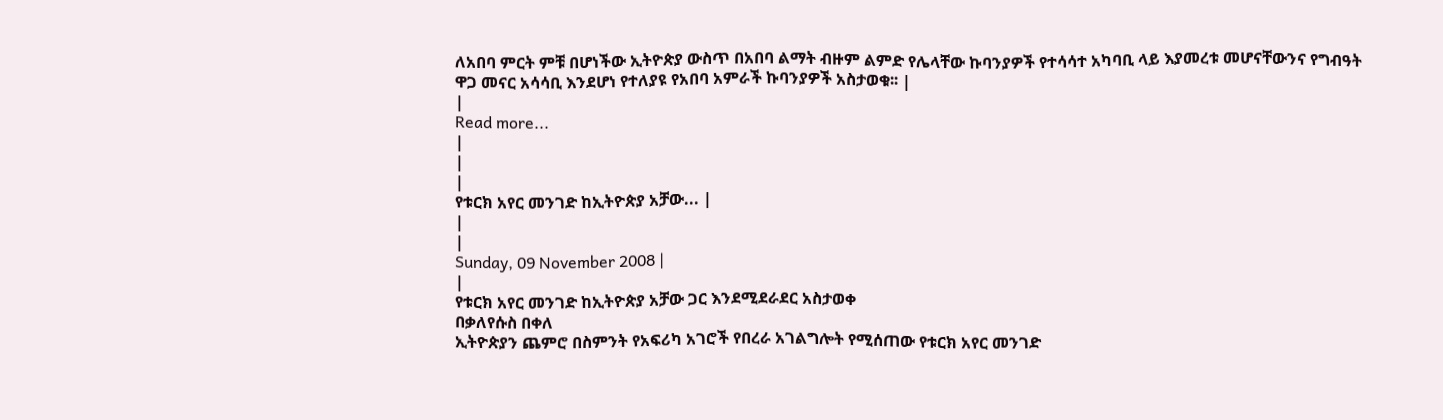ለአበባ ምርት ምቹ በሆነችው ኢትዮጵያ ውስጥ በአበባ ልማት ብዙም ልምድ የሌላቸው ኩባንያዎች የተሳሳተ አካባቢ ላይ እያመረቱ መሆናቸውንና የግብዓት ዋጋ መናር አሳሳቢ እንደሆነ የተለያዩ የአበባ አምራች ኩባንያዎች አስታወቁ፡፡ |
|
Read more...
|
|
|
የቱርክ አየር መንገድ ከኢትዮጵያ አቻው... |
|
|
Sunday, 09 November 2008 |
|
የቱርክ አየር መንገድ ከኢትዮጵያ አቻው ጋር እንደሚደራደር አስታወቀ
በቃለየሱስ በቀለ
ኢትዮጵያን ጨምሮ በስምንት የአፍሪካ አገሮች የበረራ አገልግሎት የሚሰጠው የቱርክ አየር መንገድ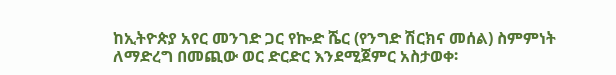ከኢትዮጵያ አየር መንገድ ጋር የኰድ ሼር (የንግድ ሽርክና መሰል) ስምምነት ለማድረግ በመጪው ወር ድርድር እንደሚጀምር አስታወቀ፡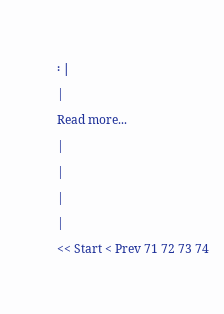፡ |
|
Read more...
|
|
|
|
<< Start < Prev 71 72 73 74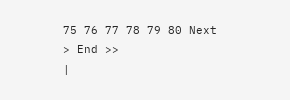75 76 77 78 79 80 Next > End >>
|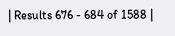| Results 676 - 684 of 1588 |